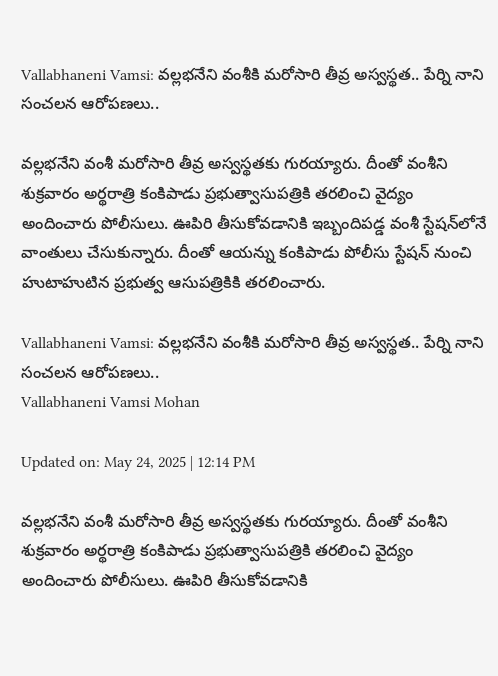Vallabhaneni Vamsi: వల్లభనేని వంశీకి మరోసారి తీవ్ర అస్వస్థత.. పేర్ని నాని సంచలన ఆరోపణలు..

వల్లభనేని వంశీ మరోసారి తీవ్ర అస్వస్థతకు గురయ్యారు. దీంతో వంశీని శుక్రవారం అర్థరాత్రి కంకిపాడు ప్రభుత్వాసుపత్రికి తరలించి వైద్యం అందించారు పోలీసులు. ఊపిరి తీసుకోవడానికి ఇబ్బందిపడ్డ వంశీ స్టేషన్‌లోనే వాంతులు చేసుకున్నారు. దీంతో ఆయన్ను కంకిపాడు పోలీసు స్టేషన్ నుంచి హుటాహుటిన ప్రభుత్వ ఆసుపత్రికికి తరలించారు.

Vallabhaneni Vamsi: వల్లభనేని వంశీకి మరోసారి తీవ్ర అస్వస్థత.. పేర్ని నాని సంచలన ఆరోపణలు..
Vallabhaneni Vamsi Mohan

Updated on: May 24, 2025 | 12:14 PM

వల్లభనేని వంశీ మరోసారి తీవ్ర అస్వస్థతకు గురయ్యారు. దీంతో వంశీని శుక్రవారం అర్థరాత్రి కంకిపాడు ప్రభుత్వాసుపత్రికి తరలించి వైద్యం అందించారు పోలీసులు. ఊపిరి తీసుకోవడానికి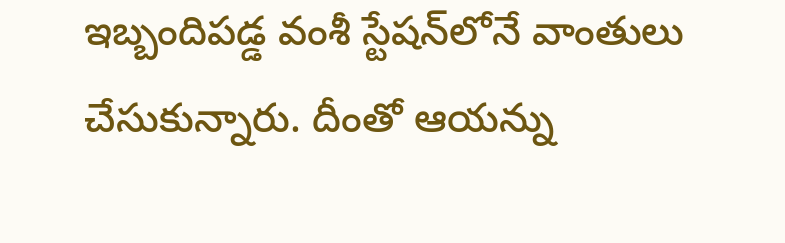ఇబ్బందిపడ్డ వంశీ స్టేషన్‌లోనే వాంతులు చేసుకున్నారు. దీంతో ఆయన్ను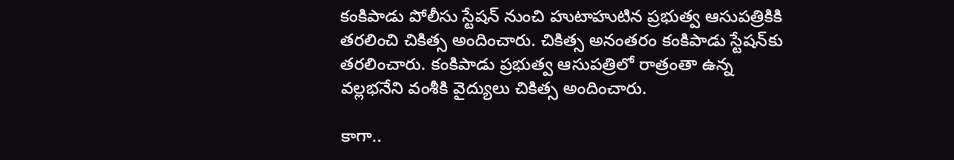కంకిపాడు పోలీసు స్టేషన్ నుంచి హుటాహుటిన ప్రభుత్వ ఆసుపత్రికికి తరలించి చికిత్స అందించారు. చికిత్స అనంతరం కంకిపాడు స్టేషన్‌కు తరలించారు. కంకిపాడు ప్రభుత్వ ఆసుపత్రిలో రాత్రంతా ఉన్న వల్లభనేని వంశీకి వైద్యులు చికిత్స అందించారు.

కాగా..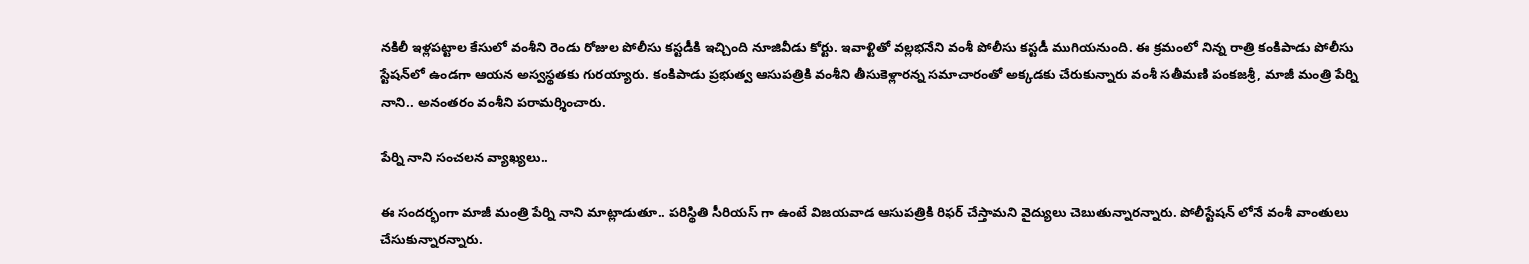నకిలీ ఇళ్లపట్టాల కేసులో వంశీని రెండు రోజుల పోలీసు కస్టడీకి ఇచ్చింది నూజివీడు కోర్టు. ఇవాళ్టితో వల్లభనేని వంశీ పోలీసు కస్టడీ ముగియనుంది. ఈ క్రమంలో నిన్న రాత్రి కంకిపాడు పోలీసు స్టేషన్‌లో ఉండగా ఆయన అస్వస్థతకు గురయ్యారు. కంకిపాడు ప్రభుత్వ ఆసుపత్రికి వంశీని తీసుకెళ్లారన్న సమాచారంతో అక్కడకు చేరుకున్నారు వంశీ సతీమణి పంకజశ్రీ, మాజీ మంత్రి పేర్ని నాని.. అనంతరం వంశీని పరామర్శించారు.

పేర్ని నాని సంచలన వ్యాఖ్యలు..

ఈ సందర్భంగా మాజీ మంత్రి పేర్ని నాని మాట్లాడుతూ.. పరిస్థితి సీరియస్ గా ఉంటే విజయవాడ ఆసుపత్రికి రిఫర్ చేస్తామని వైద్యులు చెబుతున్నారన్నారు. పోలీస్టేషన్ లోనే వంశీ వాంతులు చేసుకున్నారన్నారు.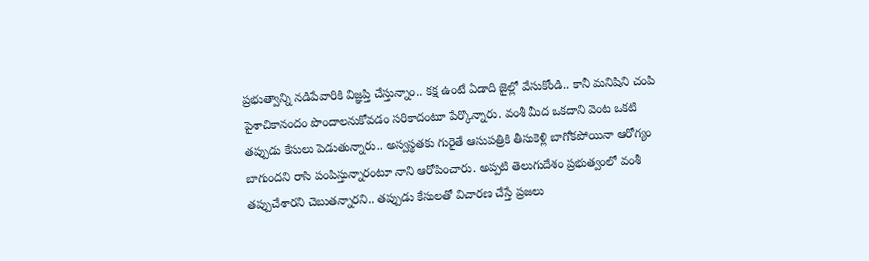ప్రభుత్వాన్ని నడిపేవారికి విజ్ఞప్తి చేస్తున్నాం.. కక్ష ఉంటే ఏడాది జైల్లో వేసుకోండి.. కానీ మనిషిని చంపి పైశాచికానందం పొందాలనుకోవడం సరికాదంటూ పేర్కొన్నారు. వంశీ మీద ఒకదాని వెంట ఒకటి తప్పుడు కేసులు పెడుతున్నారు.. అస్వస్థతకు గురైతే ఆసుపత్రికి తీసుకెళ్లి బాగోకపోయినా ఆరోగ్యం బాగుందని రాసి పంపిస్తున్నారంటూ నాని ఆరోపించారు. అప్పటి తెలుగుదేశం ప్రభుత్వంలో వంశీ తప్పుచేశారని చెబుతన్నారని.. తప్పుడు కేసులతో విచారణ చేస్తే ప్రజలు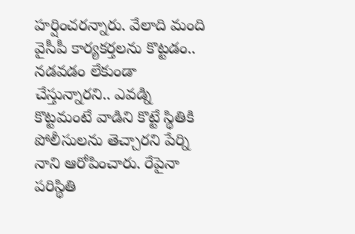హర్షించరన్నారు. వేలాది మంది వైసీపీ కార్యకర్తలను కొట్టడం.. నడవడం లేకుండా చేస్తున్నారని.. ఎవడ్ని కొట్టమంటే వాడిని కొట్టే స్థితికి పోలీసులను తెచ్చారని పేర్ని నాని ఆరోపించారు. రేపైనా పరిస్థితి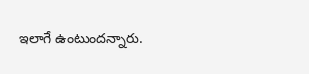ఇలాగే ఉంటుందన్నారు.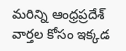మరిన్ని ఆంధ్రప్రదేశ్ వార్తల కోసం ఇక్కడ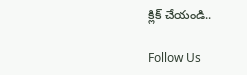క్లిక్ చేయండి..

Follow Us